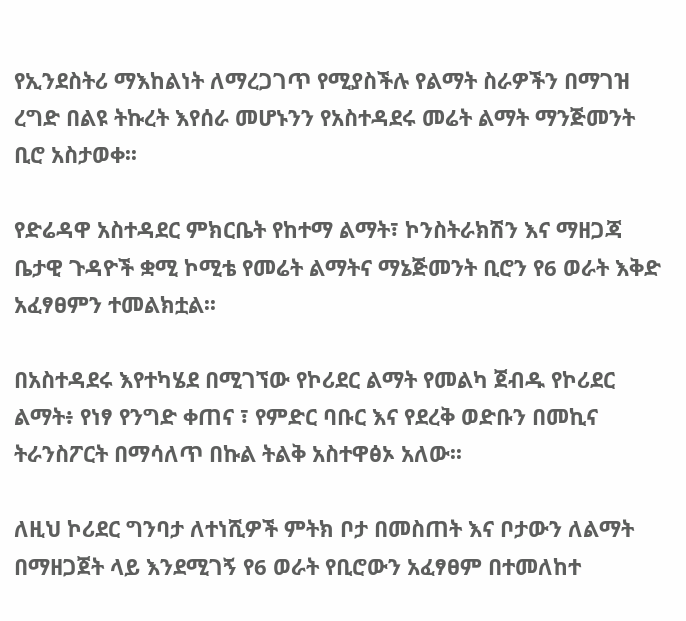የኢንደስትሪ ማእከልነት ለማረጋገጥ የሚያስችሉ የልማት ስራዎችን በማገዝ ረግድ በልዩ ትኩረት እየሰራ መሆኑንን የአስተዳደሩ መሬት ልማት ማንጅመንት ቢሮ አስታወቀ፡፡

የድሬዳዋ አስተዳደር ምክርቤት የከተማ ልማት፣ ኮንስትራክሽን እና ማዘጋጃ ቤታዊ ጉዳዮች ቋሚ ኮሚቴ የመሬት ልማትና ማኔጅመንት ቢሮን የ6 ወራት እቅድ አፈፃፀምን ተመልክቷል፡፡

በአስተዳደሩ እየተካሄደ በሚገኘው የኮሪደር ልማት የመልካ ጀብዱ የኮሪደር ልማት፥ የነፃ የንግድ ቀጠና ፣ የምድር ባቡር እና የደረቅ ወድቡን በመኪና ትራንስፖርት በማሳለጥ በኩል ትልቅ አስተዋፅኦ አለው፡፡

ለዚህ ኮሪደር ግንባታ ለተነሺዎች ምትክ ቦታ በመስጠት እና ቦታውን ለልማት በማዘጋጀት ላይ እንደሚገኝ የ6 ወራት የቢሮውን አፈፃፀም በተመለከተ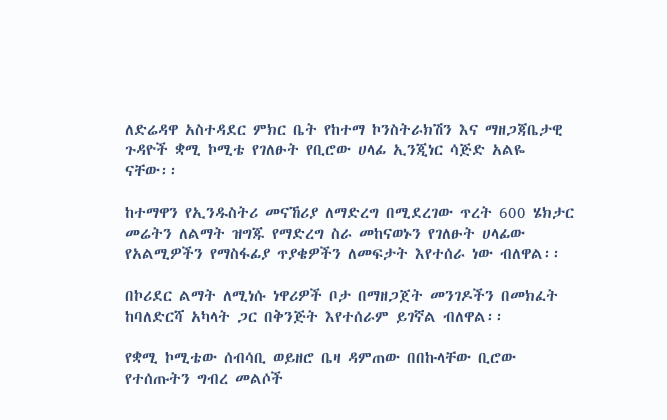ለድሬዳዋ አስተዳደር ምክር ቤት የከተማ ኮንስትራክሽን እና ማዘጋጃቤታዊ ጉዳዮች ቋሚ ኮሚቴ የገለፁት የቢሮው ሀላፊ ኢንጂነር ሳጅድ አልዬ ናቸው፡፡

ከተማዋን የኢንዱስትሪ መናኸሪያ ለማድረግ በሚደረገው ጥረት 600 ሄክታር መሬትን ለልማት ዝግጁ የማድረግ ስራ መከናወኑን የገለፁት ሀላፊው የአልሚዎችን የማስፋፊያ ጥያቄዎችን ለመፍታት እየተሰራ ነው ብለዋል፡፡

በኮሪደር ልማት ለሚነሱ ነዋሪዎች ቦታ በማዘጋጀት መንገዶችን በመክፈት ከባለድርሻ አካላት ጋር በቅንጅት እየተሰራም ይገኛል ብለዋል፡፡

የቋሚ ኮሚቴው ሰብሳቢ ወይዘሮ ቤዛ ዳምጠው በበኩላቸው ቢሮው የተሰጡትን ግብረ መልሶች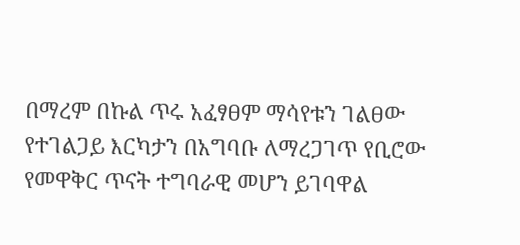በማረም በኩል ጥሩ አፈፃፀም ማሳየቱን ገልፀው የተገልጋይ እርካታን በአግባቡ ለማረጋገጥ የቢሮው የመዋቅር ጥናት ተግባራዊ መሆን ይገባዋል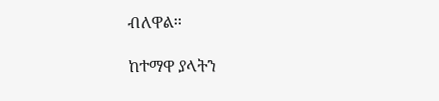ብለዋል፡፡

ከተማዋ ያላትን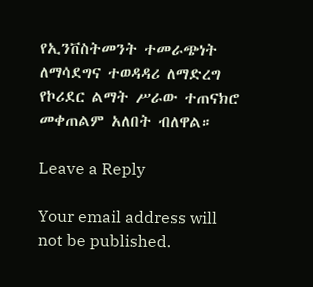የኢንቨስትመንት ተመራጭነት ለማሳደግና ተወዳዳሪ ለማድረግ የኮሪደር ልማት ሥራው ተጠናክሮ መቀጠልም አለበት ብለዋል።

Leave a Reply

Your email address will not be published.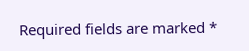Required fields are marked *